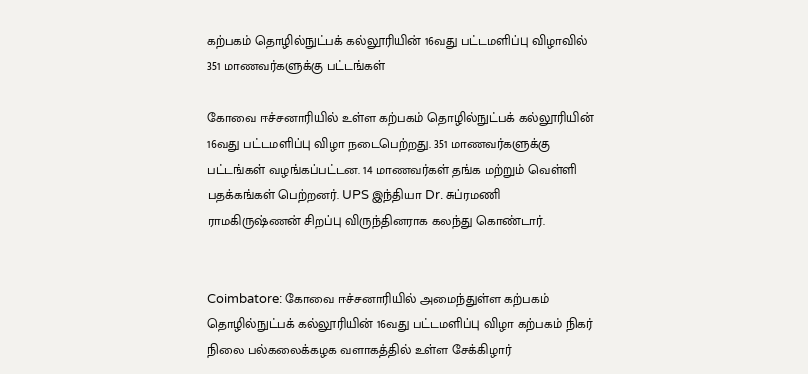கற்பகம் தொழில்நுட்பக் கல்லூரியின் 16வது பட்டமளிப்பு விழாவில் 351 மாணவர்களுக்கு பட்டங்கள்

கோவை ஈச்சனாரியில் உள்ள கற்பகம் தொழில்நுட்பக் கல்லூரியின் 16வது பட்டமளிப்பு விழா நடைபெற்றது. 351 மாணவர்களுக்கு பட்டங்கள் வழங்கப்பட்டன. 14 மாணவர்கள் தங்க மற்றும் வெள்ளி பதக்கங்கள் பெற்றனர். UPS இந்தியா Dr. சுப்ரமணி ராமகிருஷ்ணன் சிறப்பு விருந்தினராக கலந்து கொண்டார்.


Coimbatore: கோவை ஈச்சனாரியில் அமைந்துள்ள கற்பகம் தொழில்நுட்பக் கல்லூரியின் 16வது பட்டமளிப்பு விழா கற்பகம் நிகர் நிலை பல்கலைக்கழக வளாகத்தில் உள்ள சேக்கிழார்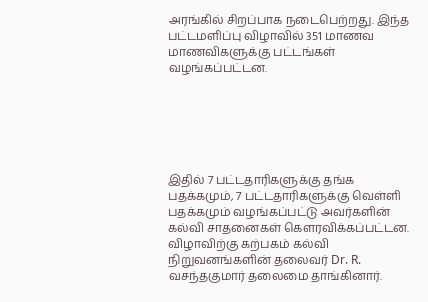அரங்கில் சிறப்பாக நடைபெற்றது. இந்த பட்டமளிப்பு விழாவில் 351 மாணவ மாணவிகளுக்கு பட்டங்கள் வழங்கப்பட்டன.






இதில் 7 பட்டதாரிகளுக்கு தங்க பதக்கமும், 7 பட்டதாரிகளுக்கு வெள்ளி பதக்கமும் வழங்கப்பட்டு அவர்களின் கல்வி சாதனைகள் கௌரவிக்கப்பட்டன. விழாவிற்கு கற்பகம் கல்வி நிறுவனங்களின் தலைவர் Dr. R. வசந்தகுமார் தலைமை தாங்கினார்.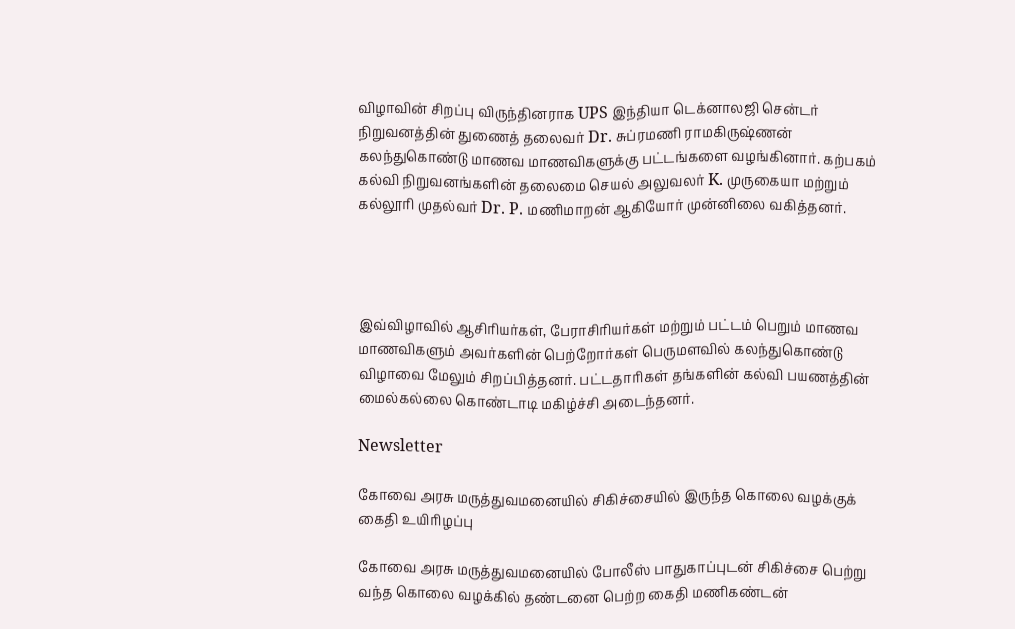விழாவின் சிறப்பு விருந்தினராக UPS இந்தியா டெக்னாலஜி சென்டர் நிறுவனத்தின் துணைத் தலைவர் Dr. சுப்ரமணி ராமகிருஷ்ணன் கலந்துகொண்டு மாணவ மாணவிகளுக்கு பட்டங்களை வழங்கினார். கற்பகம் கல்வி நிறுவனங்களின் தலைமை செயல் அலுவலர் K. முருகையா மற்றும் கல்லூரி முதல்வர் Dr. P. மணிமாறன் ஆகியோர் முன்னிலை வகித்தனர்.




இவ்விழாவில் ஆசிரியர்கள், பேராசிரியர்கள் மற்றும் பட்டம் பெறும் மாணவ மாணவிகளும் அவர்களின் பெற்றோர்கள் பெருமளவில் கலந்துகொண்டு விழாவை மேலும் சிறப்பித்தனர். பட்டதாரிகள் தங்களின் கல்வி பயணத்தின் மைல்கல்லை கொண்டாடி மகிழ்ச்சி அடைந்தனர்.

Newsletter

கோவை அரசு மருத்துவமனையில் சிகிச்சையில் இருந்த கொலை வழக்குக் கைதி உயிரிழப்பு

கோவை அரசு மருத்துவமனையில் போலீஸ் பாதுகாப்புடன் சிகிச்சை பெற்று வந்த கொலை வழக்கில் தண்டனை பெற்ற கைதி மணிகண்டன்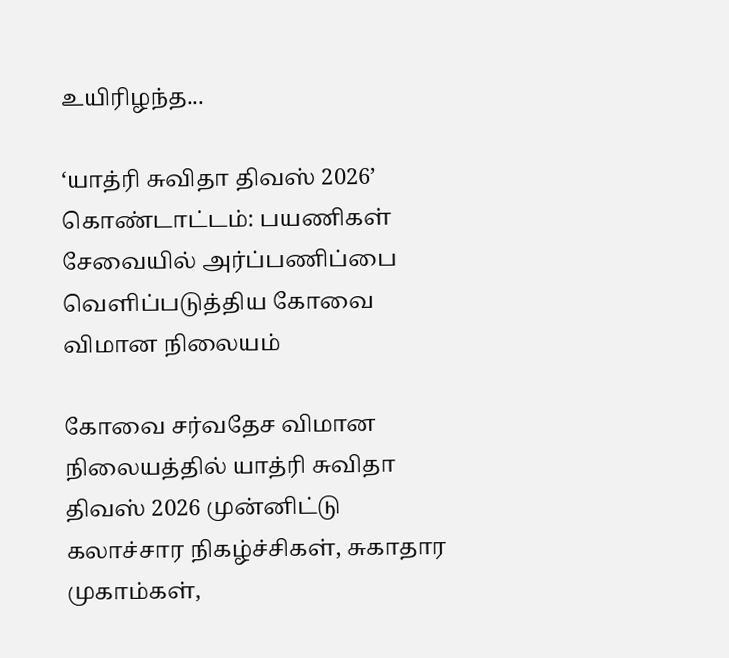உயிரிழந்த...

‘யாத்ரி சுவிதா திவஸ் 2026’ கொண்டாட்டம்: பயணிகள் சேவையில் அர்ப்பணிப்பை வெளிப்படுத்திய கோவை விமான நிலையம்

கோவை சர்வதேச விமான நிலையத்தில் யாத்ரி சுவிதா திவஸ் 2026 முன்னிட்டு கலாச்சார நிகழ்ச்சிகள், சுகாதார முகாம்கள்,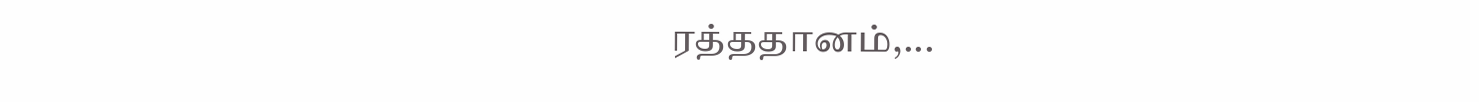ரத்ததானம்,...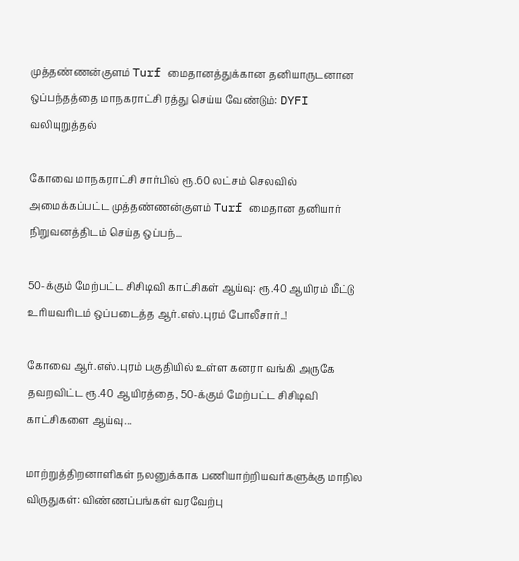முத்தண்ணன்குளம் Turf மைதானத்துக்கான தனியாருடனான ஒப்பந்தத்தை மாநகராட்சி ரத்து செய்ய வேண்டும்: DYFI வலியுறுத்தல்

கோவை மாநகராட்சி சார்பில் ரூ.60 லட்சம் செலவில் அமைக்கப்பட்ட முத்தண்ணன்குளம் Turf மைதான தனியார் நிறுவனத்திடம் செய்த ஒப்பந்...

50-க்கும் மேற்பட்ட சிசிடிவி காட்சிகள் ஆய்வு: ரூ.40 ஆயிரம் மீட்டு உரியவரிடம் ஒப்படைத்த ஆர்.எஸ்.புரம் போலீசார்..!

கோவை ஆர்.எஸ்.புரம் பகுதியில் உள்ள கனரா வங்கி அருகே தவறவிட்ட ரூ.40 ஆயிரத்தை, 50-க்கும் மேற்பட்ட சிசிடிவி காட்சிகளை ஆய்வு...

மாற்றுத்திறனாளிகள் நலனுக்காக பணியாற்றியவர்களுக்கு மாநில விருதுகள்: விண்ணப்பங்கள் வரவேற்பு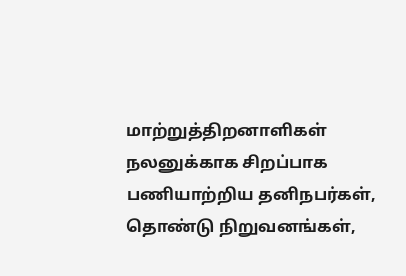மாற்றுத்திறனாளிகள் நலனுக்காக சிறப்பாக பணியாற்றிய தனிநபர்கள், தொண்டு நிறுவனங்கள்,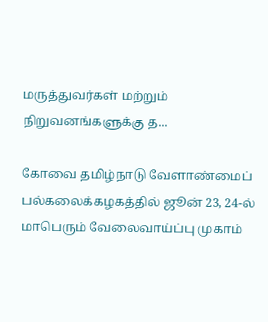மருத்துவர்கள் மற்றும் நிறுவனங்களுக்கு த...

கோவை தமிழ்நாடு வேளாண்மைப் பல்கலைக்கழகத்தில் ஜூன் 23, 24-ல் மாபெரும் வேலைவாய்ப்பு முகாம்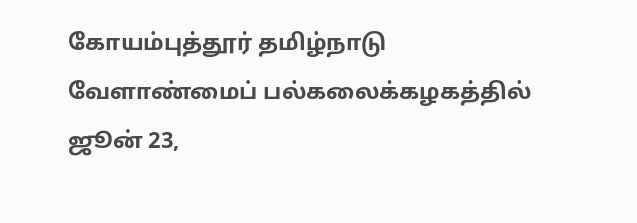கோயம்புத்தூர் தமிழ்நாடு வேளாண்மைப் பல்கலைக்கழகத்தில் ஜூன் 23,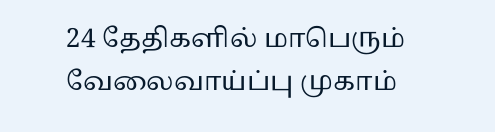24 தேதிகளில் மாபெரும் வேலைவாய்ப்பு முகாம்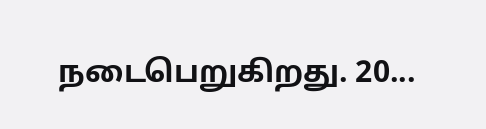நடைபெறுகிறது. 20...